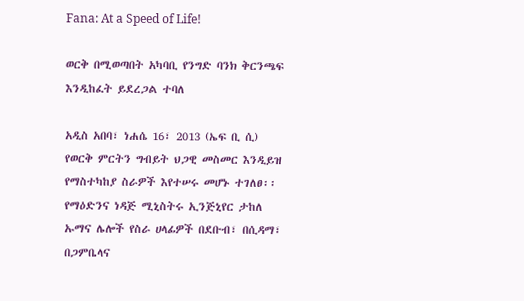Fana: At a Speed of Life!

ወርቅ በሚወጣበት አካባቢ የንግድ ባንክ ቅርንጫፍ እንዲከፈት ይደረጋል ተባለ

አዲስ አበባ፣ ነሐሴ 16፣ 2013 (ኤፍ ቢ ሲ) የወርቅ ምርትን ግብይት ህጋዊ መስመር እንዲይዝ የማስተካከያ ስራዎች እየተሠሩ መሆኑ ተገለፀ፡፡ የማዕድንና ነዳጅ ሚኒስትሩ ኢንጅኒየር ታከለ ኡማና ሌሎች የስራ ሀላፊዎች በደቡብ፣ በሲዳማ፣ በጋምቤላና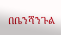በቤንሻንጉል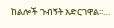ከልሎች ጉብኝት አድርገዋል፡፡…